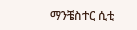ማንቼስተር ሲቲ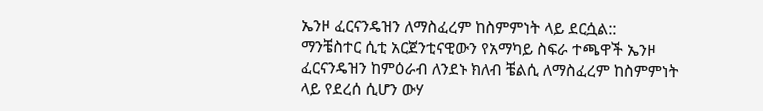ኤንዞ ፈርናንዴዝን ለማስፈረም ከስምምነት ላይ ደርሷል::
ማንቼስተር ሲቲ አርጀንቲናዊውን የአማካይ ስፍራ ተጫዋች ኤንዞ ፈርናንዴዝን ከምዕራብ ለንደኑ ክለብ ቼልሲ ለማስፈረም ከስምምነት ላይ የደረሰ ሲሆን ውሃ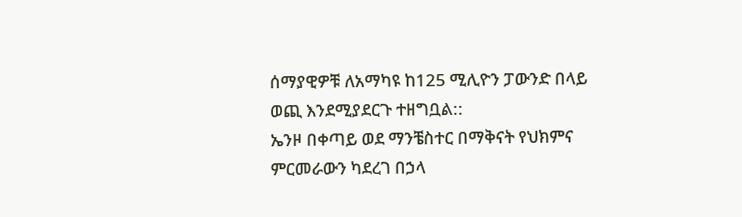ሰማያዊዎቹ ለአማካዩ ከ125 ሚሊዮን ፓውንድ በላይ ወጪ እንደሚያደርጉ ተዘግቧል::
ኤንዞ በቀጣይ ወደ ማንቼስተር በማቅናት የህክምና ምርመራውን ካደረገ በኃላ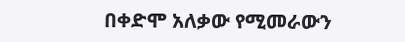በቀድሞ አለቃው የሚመራውን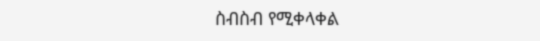ስብስብ የሚቀላቀል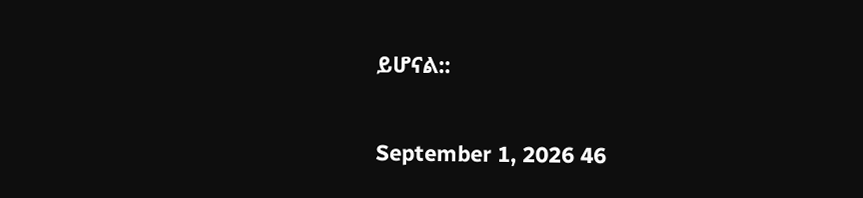ይሆናል::

September 1, 2026 46